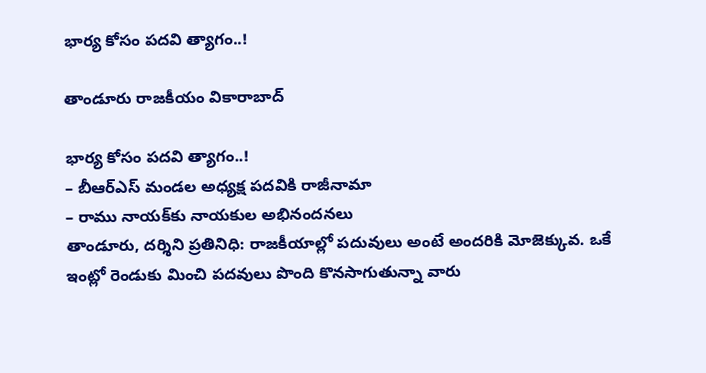భార్య కోసం పదవి త్యాగం..!

తాండూరు రాజకీయం వికారాబాద్

భార్య కోసం పదవి త్యాగం..!
– బీఆర్‌ఎస్ మండల అధ్యక్ష పదవికి రాజీనామా
– రాము నాయక్‌కు నాయకుల అభినందనలు
తాండూరు, దర్శిని ప్రతినిధి: రాజకీయాల్లో పదువులు అంటే అందరికి మోజెక్కువ. ఒకే ఇంట్లో రెండుకు మించి పదవులు పొంది కొనసాగుతున్నా వారు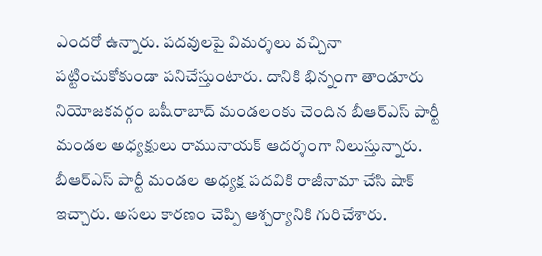ఎందరో ఉన్నారు. పదవులపై విమర్శలు వచ్చినా పట్టించుకోకుండా పనిచేస్తుంటారు. దానికి భిన్నంగా తాండూరు నియోజకవర్గం బషీరాబాద్‌ మండలంకు చెందిన బీఆర్ఎస్ పార్టీ మండల అధ్యక్షులు రామునాయక్ ఆదర్శంగా నిలుస్తున్నారు. బీఆర్ఎస్ పార్టీ మండల అధ్యక్ష పదవికి రాజీనామా చేసి షాక్‌ ఇచ్చారు. అసలు కారణం చెప్పి ఆశ్చర్యానికి గురిచేశారు.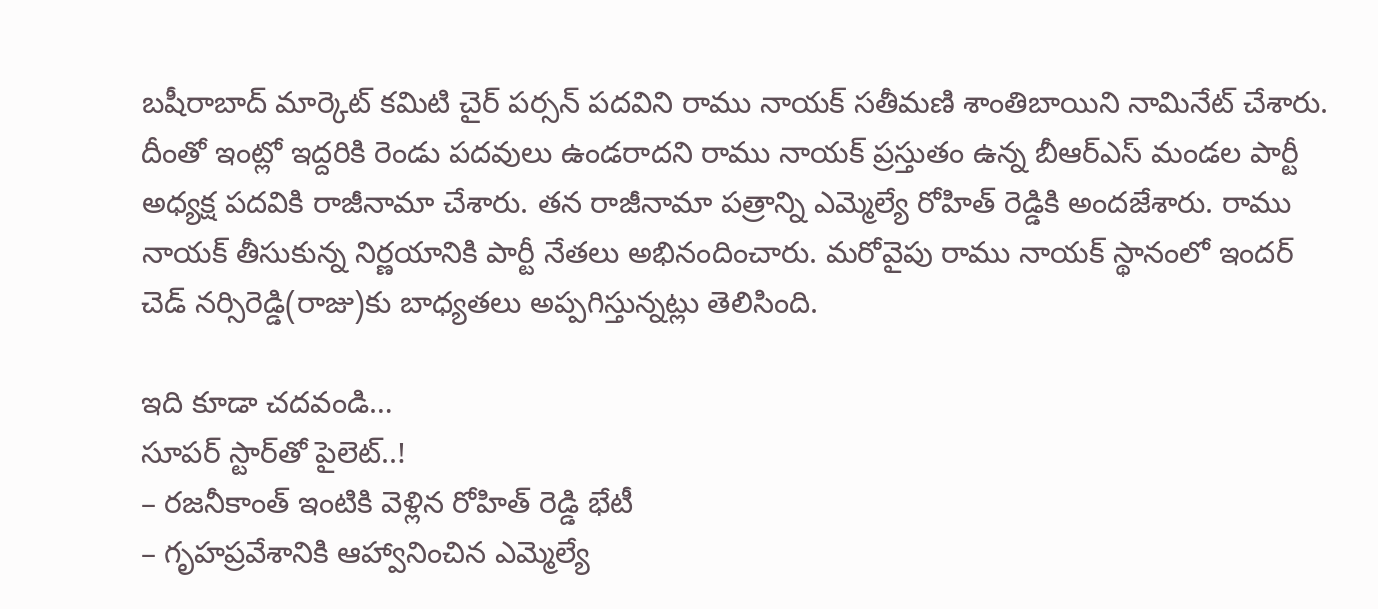బషీరాబాద్‌ మార్కెట్ కమిటి చైర్ పర్సన్ పదవిని రాము నాయక్ సతీమణి శాంతిబాయిని నామినేట్ చేశారు. దీంతో ఇంట్లో ఇద్దరికి రెండు పదవులు ఉండరాదని రాము నాయక్ ప్రస్తుతం ఉన్న బీఆర్ఎస్ మండల పార్టీ అధ్యక్ష పదవికి రాజీనామా చేశారు. తన రాజీనామా పత్రాన్ని ఎమ్మెల్యే రోహిత్ రెడ్డికి అందజేశారు. రాము నాయక్ తీసుకున్న నిర్ణయానికి పార్టీ నేతలు అభినందించారు. మరోవైపు రాము నాయక్ స్థానంలో ఇందర్‌ చెడ్‌ నర్సిరెడ్డి(రాజు)కు బాధ్యతలు అప్పగిస్తున్నట్లు తెలిసింది.

ఇది కూడా చదవండి…
సూపర్ స్టార్‌తో పైలెట్..!
– రజనీకాంత్ ఇంటికి వెళ్లిన రోహిత్ రెడ్డి భేటీ
– గృహప్రవేశానికి ఆహ్వానించిన ఎమ్మెల్యే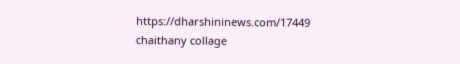https://dharshininews.com/17449
chaithany collage